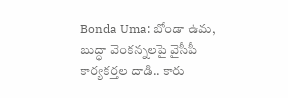Bonda Uma: బోండా ఉమ, బుద్ధా వెంకన్నలపై వైసీపీ కార్యకర్తల దాడి.. కారు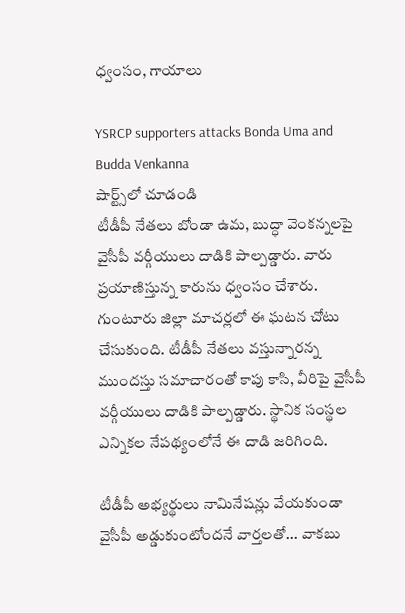ధ్వంసం, గాయాలు

YSRCP supporters attacks Bonda Uma and Budda Venkanna
షార్ట్స్‌లో చూడండి
టీడీపీ నేతలు బోండా ఉమ, బుద్ధా వెంకన్నలపై వైసీపీ వర్గీయులు దాడికి పాల్పడ్డారు. వారు ప్రయాణిస్తున్న కారును ధ్వంసం చేశారు. గుంటూరు జిల్లా మాచర్లలో ఈ ఘటన చోటు చేసుకుంది. టీడీపీ నేతలు వస్తున్నారన్న ముందస్తు సమాచారంతో కాపు కాసి, వీరిపై వైసీపీ వర్గీయులు దాడికి పాల్పడ్డారు. స్థానిక సంస్థల ఎన్నికల నేపథ్యంలోనే ఈ దాడి జరిగింది.

టీడీపీ అభ్యర్థులు నామినేషన్లు వేయకుండా వైసీపీ అడ్డుకుంటోందనే వార్తలతో... వాకబు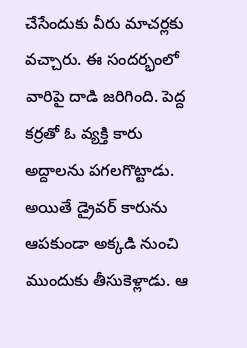చేసేందుకు వీరు మాచర్లకు వచ్చారు. ఈ సందర్భంలో వారిపై దాడి జరిగింది. పెద్ద కర్రతో ఓ వ్యక్తి కారు అద్దాలను పగలగొట్టాడు. అయితే డ్రైవర్ కారును ఆపకుండా అక్కడి నుంచి ముందుకు తీసుకెళ్లాడు. ఆ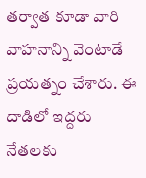తర్వాత కూడా వారి వాహనాన్ని వెంటాడే ప్రయత్నం చేశారు. ఈ దాడిలో ఇద్దరు నేతలకు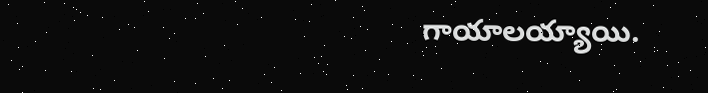గాయాలయ్యాయి.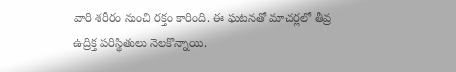వారి శరీరం నుంచి రక్తం కారింది. ఈ ఘటనతో మాచర్లలో తీవ్ర ఉద్రిక్త పరిస్థితులు నెలకొన్నాయి.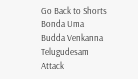Go Back to Shorts
Bonda Uma
Budda Venkanna
Telugudesam
Attack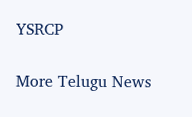YSRCP

More Telugu News